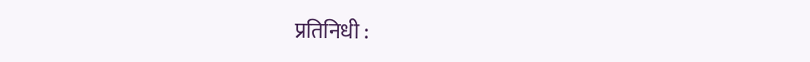प्रतिनिधी :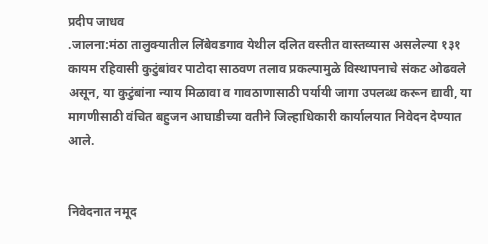प्रदीप जाधव
.जालना:मंठा तालुक्यातील लिंबेवडगाव येथील दलित वस्तीत वास्तव्यास असलेल्या १३१ कायम रहिवासी कुटुंबांवर पाटोदा साठवण तलाव प्रकल्पामुळे विस्थापनाचे संकट ओढवले असून, या कुटुंबांना न्याय मिळावा व गावठाणासाठी पर्यायी जागा उपलब्ध करून द्यावी, या मागणीसाठी वंचित बहुजन आघाडीच्या वतीने जिल्हाधिकारी कार्यालयात निवेदन देण्यात आले.


निवेदनात नमूद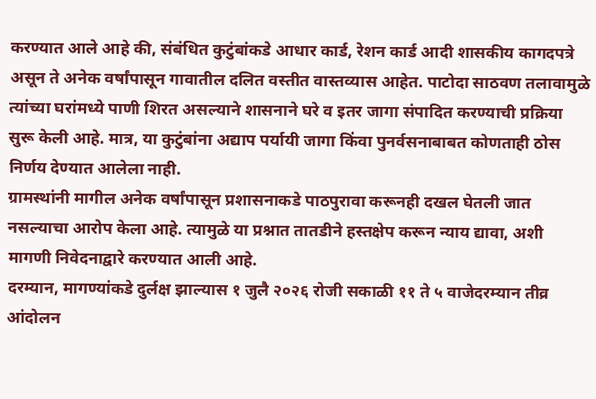करण्यात आले आहे की, संबंधित कुटुंबांकडे आधार कार्ड, रेशन कार्ड आदी शासकीय कागदपत्रे असून ते अनेक वर्षांपासून गावातील दलित वस्तीत वास्तव्यास आहेत. पाटोदा साठवण तलावामुळे त्यांच्या घरांमध्ये पाणी शिरत असल्याने शासनाने घरे व इतर जागा संपादित करण्याची प्रक्रिया सुरू केली आहे. मात्र, या कुटुंबांना अद्याप पर्यायी जागा किंवा पुनर्वसनाबाबत कोणताही ठोस निर्णय देण्यात आलेला नाही.
ग्रामस्थांनी मागील अनेक वर्षांपासून प्रशासनाकडे पाठपुरावा करूनही दखल घेतली जात नसल्याचा आरोप केला आहे. त्यामुळे या प्रश्नात तातडीने हस्तक्षेप करून न्याय द्यावा, अशी मागणी निवेदनाद्वारे करण्यात आली आहे.
दरम्यान, मागण्यांकडे दुर्लक्ष झाल्यास १ जुलै २०२६ रोजी सकाळी ११ ते ५ वाजेदरम्यान तीव्र आंदोलन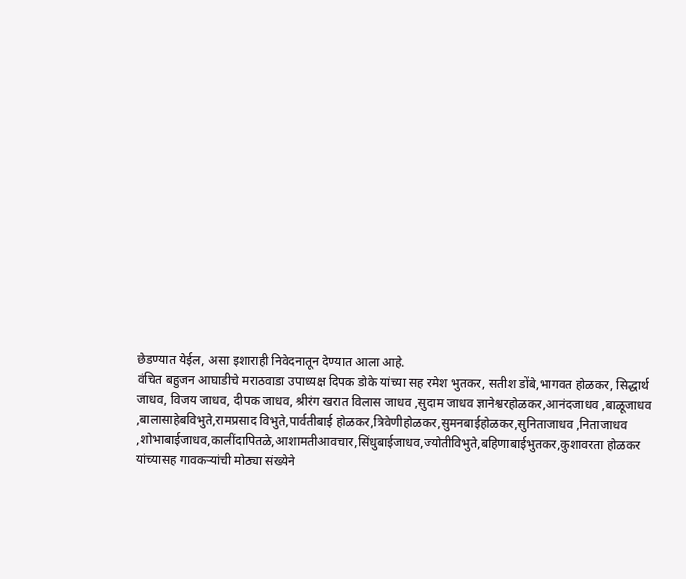छेडण्यात येईल, असा इशाराही निवेदनातून देण्यात आला आहे.
वंचित बहुजन आघाडीचे मराठवाडा उपाध्यक्ष दिपक डोके यांच्या सह रमेश भुतकर, सतीश डोंबे,भागवत होळकर, सिद्धार्थ जाधव, विजय जाधव, दीपक जाधव, श्रीरंग खरात विलास जाधव ,सुदाम जाधव ज्ञानेश्वरहोळकर,आनंदजाधव ,बाळूजाधव ,बालासाहेबविभुते,रामप्रसाद विभुते,पार्वतीबाई होळकर,त्रिवेणीहोळकर,सुमनबाईहोळकर,सुनिताजाधव ,निताजाधव ,शोभाबाईजाधव,कालींदापितळे,आशामतीआवचार,सिंधुबाईजाधव,ज्योतीविभुते,बहिणाबाईभुतकर,कुशावरता होळकर यांच्यासह गावकऱ्यांची मोठ्या संख्येने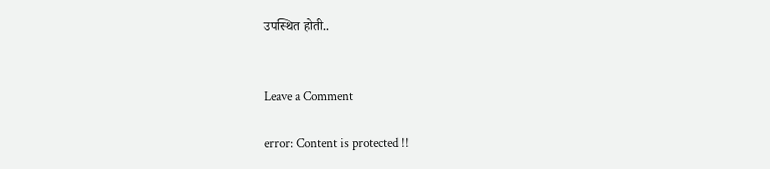उपस्थित होती..


Leave a Comment

error: Content is protected !!